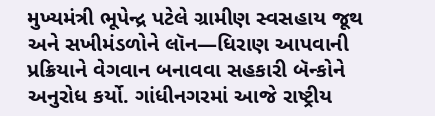મુખ્યમંત્રી ભૂપેન્દ્ર પટેલે ગ્રામીણ સ્વસહાય જૂથ અને સખીમંડળોને લૉન—ધિરાણ આપવાની પ્રક્રિયાને વેગવાન બનાવવા સહકારી બૅન્કોને અનુરોધ કર્યો. ગાંધીનગરમાં આજે રાષ્ટ્રીય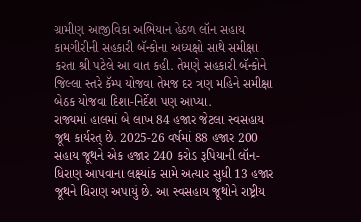ગ્રામીણ આજીવિકા અભિયાન હેઠળ લૉન સહાય કામગીરીની સહકારી બૅન્કોના અધ્યક્ષો સાથે સમીક્ષા કરતા શ્રી પટેલે આ વાત કહી. તેમણે સહકારી બૅન્કોને જિલ્લા સ્તરે કૅમ્પ યોજવા તેમજ દર ત્રણ મહિને સમીક્ષા બેઠક યોજવા દિશા-નિર્દેશ પણ આપ્યા.
રાજ્યમાં હાલમાં બે લાખ 84 હજાર જેટલા સ્વસહાય જૂથ કાર્યરત્ છે. 2025-26 વર્ષમાં 88 હજાર 200 સહાય જૂથને એક હજાર 240 કરોડ રૂપિયાની લૉન-ધિરાણ આપવાના લક્ષ્યાંક સામે અત્યાર સુધી 13 હજાર જૂથને ધિરાણ અપાયું છે. આ સ્વસહાય જૂથોને રાષ્ટ્રીય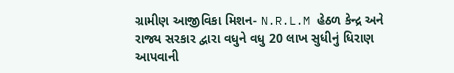ગ્રામીણ આજીવિકા મિશન- N.R.L.M હેઠળ કેન્દ્ર અને રાજ્ય સરકાર દ્વારા વધુને વધુ 20 લાખ સુધીનું ધિરાણ આપવાની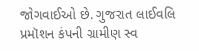જોગવાઈઓ છે. ગુજરાત લાઈવલિ પ્રમૉશન કંપની ગ્રામીણ સ્વ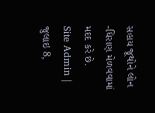સહાય જૂથોને લોન -ધિરાણ મેળવવામાં મદદ કરે છે.
Site Admin | જુલાઇ 8,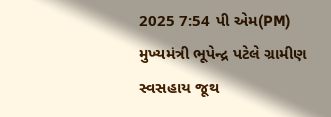2025 7:54 પી એમ(PM)
મુખ્યમંત્રી ભૂપેન્દ્ર પટેલે ગ્રામીણ સ્વસહાય જૂથ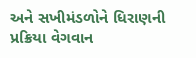અને સખીમંડળોને ધિરાણની પ્રક્રિયા વેગવાન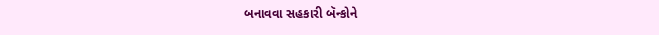બનાવવા સહકારી બૅન્કોને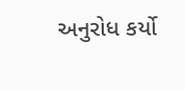અનુરોધ કર્યો